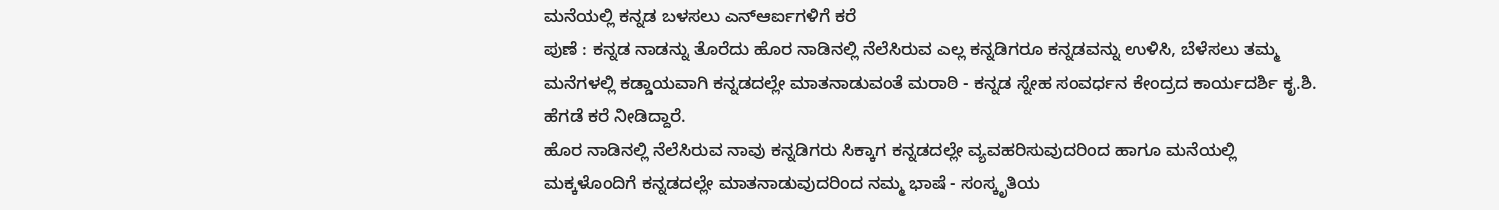ಮನೆಯಲ್ಲಿ ಕನ್ನಡ ಬಳಸಲು ಎನ್ಆರ್ಐಗಳಿಗೆ ಕರೆ
ಪುಣೆ : ಕನ್ನಡ ನಾಡನ್ನು ತೊರೆದು ಹೊರ ನಾಡಿನಲ್ಲಿ ನೆಲೆಸಿರುವ ಎಲ್ಲ ಕನ್ನಡಿಗರೂ ಕನ್ನಡವನ್ನು ಉಳಿಸಿ, ಬೆಳೆಸಲು ತಮ್ಮ ಮನೆಗಳಲ್ಲಿ ಕಡ್ಡಾಯವಾಗಿ ಕನ್ನಡದಲ್ಲೇ ಮಾತನಾಡುವಂತೆ ಮರಾಠಿ - ಕನ್ನಡ ಸ್ನೇಹ ಸಂವರ್ಧನ ಕೇಂದ್ರದ ಕಾರ್ಯದರ್ಶಿ ಕೃ.ಶಿ. ಹೆಗಡೆ ಕರೆ ನೀಡಿದ್ದಾರೆ.
ಹೊರ ನಾಡಿನಲ್ಲಿ ನೆಲೆಸಿರುವ ನಾವು ಕನ್ನಡಿಗರು ಸಿಕ್ಕಾಗ ಕನ್ನಡದಲ್ಲೇ ವ್ಯವಹರಿಸುವುದರಿಂದ ಹಾಗೂ ಮನೆಯಲ್ಲಿ ಮಕ್ಕಳೊಂದಿಗೆ ಕನ್ನಡದಲ್ಲೇ ಮಾತನಾಡುವುದರಿಂದ ನಮ್ಮ ಭಾಷೆ - ಸಂಸ್ಕೃತಿಯ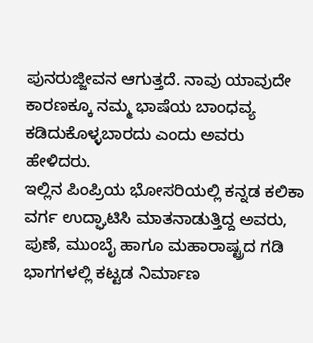ಪುನರುಜ್ಜೀವನ ಆಗುತ್ತದೆ. ನಾವು ಯಾವುದೇ ಕಾರಣಕ್ಕೂ ನಮ್ಮ ಭಾಷೆಯ ಬಾಂಧವ್ಯ ಕಡಿದುಕೊಳ್ಳಬಾರದು ಎಂದು ಅವರು ಹೇಳಿದರು.
ಇಲ್ಲಿನ ಪಿಂಪ್ರಿಯ ಭೋಸರಿಯಲ್ಲಿ ಕನ್ನಡ ಕಲಿಕಾ ವರ್ಗ ಉದ್ಘಾಟಿಸಿ ಮಾತನಾಡುತ್ತಿದ್ದ ಅವರು, ಪುಣೆ, ಮುಂಬೈ ಹಾಗೂ ಮಹಾರಾಷ್ಟ್ರದ ಗಡಿ ಭಾಗಗಳಲ್ಲಿ ಕಟ್ಟಡ ನಿರ್ಮಾಣ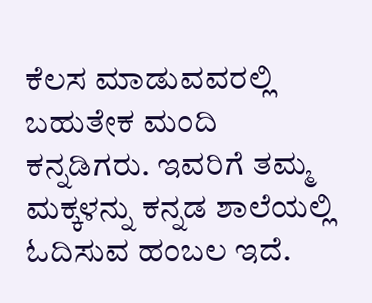ಕೆಲಸ ಮಾಡುವವರಲ್ಲಿ ಬಹುತೇಕ ಮಂದಿ ಕನ್ನಡಿಗರು. ಇವರಿಗೆ ತಮ್ಮ ಮಕ್ಕಳನ್ನು ಕನ್ನಡ ಶಾಲೆಯಲ್ಲಿ ಓದಿಸುವ ಹಂಬಲ ಇದೆ.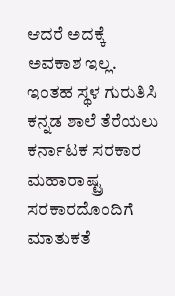ಆದರೆ ಅದಕ್ಕೆ ಅವಕಾಶ ಇಲ್ಲ.
ಇಂತಹ ಸ್ಥಳ ಗುರುತಿಸಿ ಕನ್ನಡ ಶಾಲೆ ತೆರೆಯಲು ಕರ್ನಾಟಕ ಸರಕಾರ ಮಹಾರಾಷ್ಟ್ರ ಸರಕಾರದೊಂದಿಗೆ ಮಾತುಕತೆ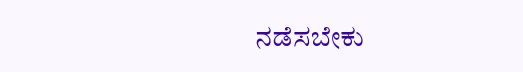ನಡೆಸಬೇಕು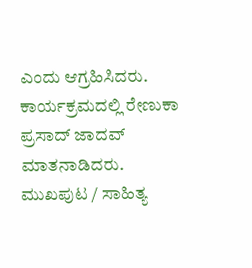ಎಂದು ಆಗ್ರಹಿಸಿದರು. ಕಾರ್ಯಕ್ರಮದಲ್ಲಿ ರೇಣುಕಾ ಪ್ರಸಾದ್ ಜಾದವ್ ಮಾತನಾಡಿದರು.
ಮುಖಪುಟ / ಸಾಹಿತ್ಯ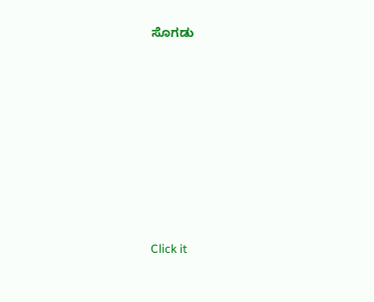ಸೊಗಡು











Click it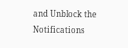and Unblock the Notifications